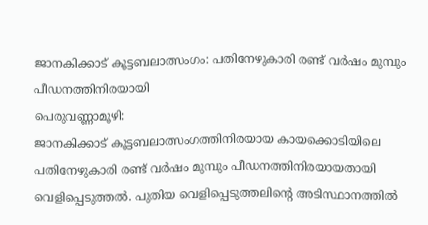ജാനകിക്കാട് കൂട്ടബലാത്സംഗം: പതിനേഴുകാരി രണ്ട് വർഷം മുമ്പും പീഡനത്തിനിരയായി
പെരുവണ്ണാമൂഴി:
ജാനകിക്കാട് കൂട്ടബലാത്സംഗത്തിനിരയായ കായക്കൊടിയിലെ പതിനേഴുകാരി രണ്ട് വർഷം മുമ്പും പീഡനത്തിനിരയായതായി വെളിപ്പെടുത്തൽ. പുതിയ വെളിപ്പെടുത്തലിന്റെ അടിസ്ഥാനത്തിൽ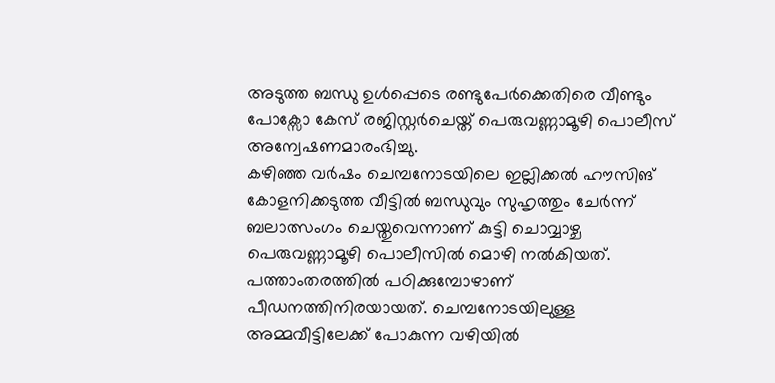അടുത്ത ബന്ധു ഉൾപ്പെടെ രണ്ടുപേർക്കെതിരെ വീണ്ടും പോക്സോ കേസ് രജിസ്റ്റർചെയ്ത് പെരുവണ്ണാമൂഴി പൊലീസ് അന്വേഷണമാരംഭിച്ചു.
കഴിഞ്ഞ വർഷം ചെമ്പനോടയിലെ ഇല്ലിക്കൽ ഹൗസിങ് കോളനിക്കടുത്ത വീട്ടിൽ ബന്ധുവും സുഹൃത്തും ചേർന്ന് ബലാത്സംഗം ചെയ്തുവെന്നാണ് കുട്ടി ചൊവ്വാഴ്ച പെരുവണ്ണാമൂഴി പൊലീസിൽ മൊഴി നൽകിയത്. പത്താംതരത്തിൽ പഠിക്കുമ്പോഴാണ് പീഡനത്തിനിരയായത്. ചെമ്പനോടയിലുള്ള അമ്മവീട്ടിലേക്ക് പോകുന്ന വഴിയിൽ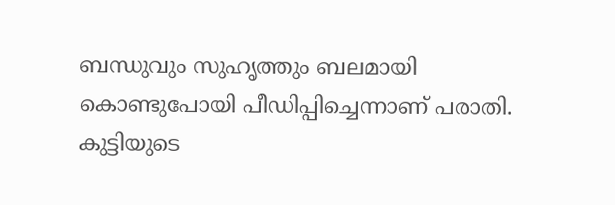ബന്ധുവും സുഹൃത്തും ബലമായി കൊണ്ടുപോയി പീഡിപ്പിച്ചെന്നാണ് പരാതി. കുട്ടിയുടെ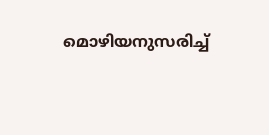മൊഴിയനുസരിച്ച്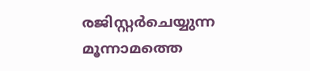രജിസ്റ്റർചെയ്യുന്ന മൂന്നാമത്തെ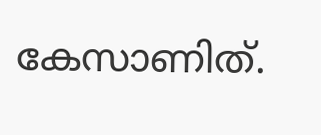കേസാണിത്.